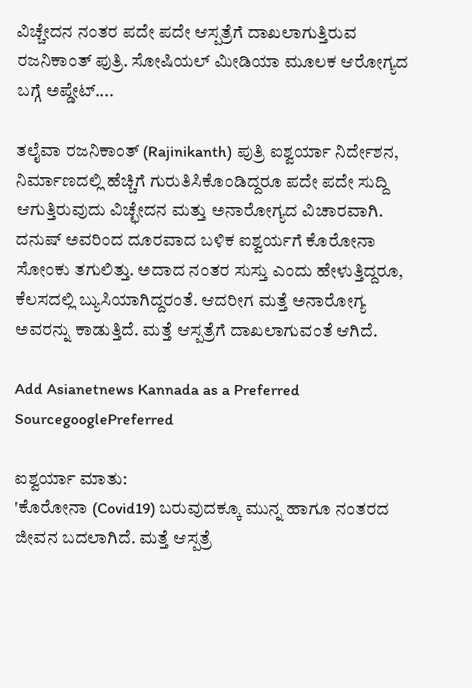ವಿಚ್ಚೇದನ ನಂತರ ಪದೇ ಪದೇ ಆಸ್ಪತ್ರೆಗೆ ದಾಖಲಾಗುತ್ತಿರುವ ರಜನಿಕಾಂತ್ ಪುತ್ರಿ. ಸೋಷಿಯಲ್ ಮೀಡಿಯಾ ಮೂಲಕ ಆರೋಗ್ಯದ ಬಗ್ಗೆ ಅಪ್ಡೇಟ್....

ತಲೈವಾ ರಜನಿಕಾಂತ್ (Rajinikanth) ಪುತ್ರಿ ಐಶ್ವರ್ಯಾ ನಿರ್ದೇಶನ, ನಿರ್ಮಾಣದಲ್ಲಿ ಹೆಚ್ಚಿಗೆ ಗುರುತಿಸಿಕೊಂಡಿದ್ದರೂ ಪದೇ ಪದೇ ಸುದ್ದಿ ಆಗುತ್ತಿರುವುದು ವಿಚ್ಛೇದನ ಮತ್ತು ಅನಾರೋಗ್ಯದ ವಿಚಾರವಾಗಿ. ದನುಷ್‌ ಅವರಿಂದ ದೂರವಾದ ಬಳಿಕ ಐಶ್ವರ್ಯಗೆ ಕೊರೋನಾ ಸೋಂಕು ತಗುಲಿತ್ತು. ಅದಾದ ನಂತರ ಸುಸ್ತು ಎಂದು ಹೇಳುತ್ತಿದ್ದರೂ, ಕೆಲಸದಲ್ಲಿ ಬ್ಯುಸಿಯಾಗಿದ್ದರಂತೆ. ಆದರೀಗ ಮತ್ತೆ ಅನಾರೋಗ್ಯ ಅವರನ್ನು ಕಾಡುತ್ತಿದೆ. ಮತ್ತೆ ಆಸ್ಪತ್ರೆಗೆ ದಾಖಲಾಗುವಂತೆ ಆಗಿದೆ.

Add Asianetnews Kannada as a Preferred SourcegooglePreferred

ಐಶ್ವರ್ಯಾ ಮಾತು:
'ಕೊರೋನಾ (Covid19) ಬರುವುದಕ್ಕೂ ಮುನ್ನ ಹಾಗೂ ನಂತರದ ಜೀವನ ಬದಲಾಗಿದೆ. ಮತ್ತೆ ಆಸ್ಪತ್ರೆ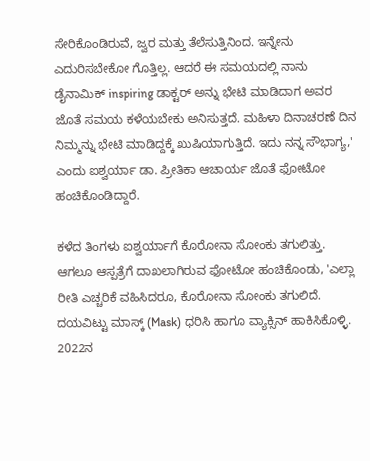ಸೇರಿಕೊಂಡಿರುವೆ, ಜ್ವರ ಮತ್ತು ತೆಲೆಸುತ್ತಿನಿಂದ. ಇನ್ನೇನು ಎದುರಿಸಬೇಕೋ ಗೊತ್ತಿಲ್ಲ. ಆದರೆ ಈ ಸಮಯದಲ್ಲಿ ನಾನು ಡೈನಾಮಿಕ್ inspiring ಡಾಕ್ಟರ್‌ ಅನ್ನು ಭೇಟಿ ಮಾಡಿದಾಗ ಅವರ ಜೊತೆ ಸಮಯ ಕಳೆಯಬೇಕು ಅನಿಸುತ್ತದೆ. ಮಹಿಳಾ ದಿನಾಚರಣೆ ದಿನ ನಿಮ್ಮನ್ನು ಭೇಟಿ ಮಾಡಿದ್ದಕ್ಕೆ ಖುಷಿಯಾಗುತ್ತಿದೆ. ಇದು ನನ್ನ ಸೌಭಾಗ್ಯ,' ಎಂದು ಐಶ್ವರ್ಯಾ ಡಾ. ಪ್ರೀತಿಕಾ ಆಚಾರ್ಯ ಜೊತೆ ಫೋಟೋ ಹಂಚಿಕೊಂಡಿದ್ದಾರೆ.

ಕಳೆದ ತಿಂಗಳು ಐಶ್ವರ್ಯಾಗೆ ಕೊರೋನಾ ಸೋಂಕು ತಗುಲಿತ್ತು. ಆಗಲೂ ಆಸ್ಪತ್ರೆಗೆ ದಾಖಲಾಗಿರುವ ಫೋಟೋ ಹಂಚಿಕೊಂಡು, 'ಎಲ್ಲಾ ರೀತಿ ಎಚ್ಚರಿಕೆ ವಹಿಸಿದರೂ, ಕೊರೋನಾ ಸೋಂಕು ತಗುಲಿದೆ. ದಯವಿಟ್ಟು ಮಾಸ್ಕ್ (Mask) ಧರಿಸಿ ಹಾಗೂ ವ್ಯಾಕ್ಸಿನ್ ಹಾಕಿಸಿಕೊಳ್ಳಿ. 2022ನ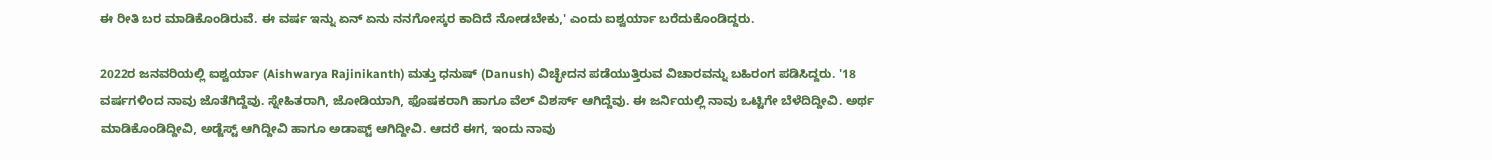ಈ ರೀತಿ ಬರ ಮಾಡಿಕೊಂಡಿರುವೆ. ಈ ವರ್ಷ ಇನ್ನು ಏನ್ ಏನು ನನಗೋಸ್ಕರ ಕಾದಿದೆ ನೋಡಬೇಕು,' ಎಂದು ಐಶ್ವರ್ಯಾ ಬರೆದುಕೊಂಡಿದ್ದರು.

2022ರ ಜನವರಿಯಲ್ಲಿ ಐಶ್ವರ್ಯಾ (Aishwarya Rajinikanth) ಮತ್ತು ಧನುಷ್ (Danush) ವಿಚ್ಛೇದನ ಪಡೆಯುತ್ತಿರುವ ವಿಚಾರವನ್ನು ಬಹಿರಂಗ ಪಡಿಸಿದ್ದರು. '18 ವರ್ಷಗಳಿಂದ ನಾವು ಜೊತೆಗಿದ್ದೆವು. ಸ್ನೇಹಿತರಾಗಿ, ಜೋಡಿಯಾಗಿ, ಫೊಷಕರಾಗಿ ಹಾಗೂ ವೆಲ್ ವಿಶರ್ಸ್ ಆಗಿದ್ದೆವು. ಈ ಜರ್ನಿಯಲ್ಲಿ ನಾವು ಒಟ್ಟಿಗೇ ಬೆಳೆದಿದ್ದೀವಿ. ಅರ್ಥ ಮಾಡಿಕೊಂಡಿದ್ದೀವಿ, ಅಡ್ಜೆಸ್ಟ್ ಆಗಿದ್ದೀವಿ ಹಾಗೂ ಅಡಾಪ್ಟ್ ಆಗಿದ್ದೀವಿ. ಆದರೆ ಈಗ, ಇಂದು ನಾವು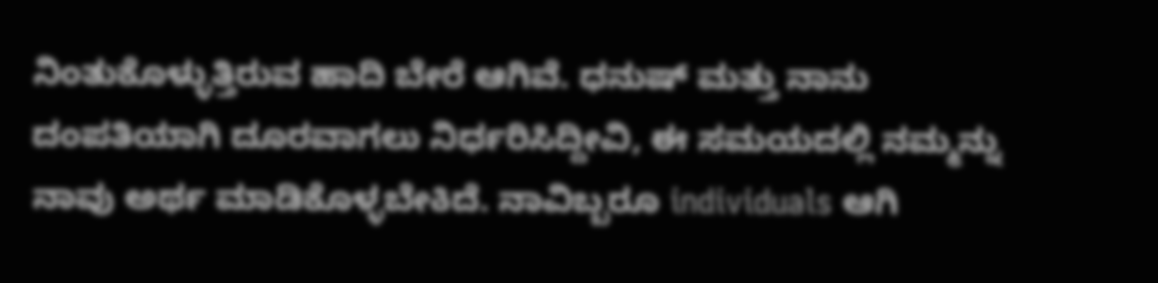ನಿಂತುಕೊಳ್ಳುತ್ತಿರುವ ಹಾದಿ ಬೇರೆ ಆಗಿವೆ. ಧನುಷ್ ಮತ್ತು ನಾನು ದಂಪತಿಯಾಗಿ ದೂರವಾಗಲು ನಿರ್ಧರಿಸಿದ್ದೀವಿ, ಈ ಸಮಯದಲ್ಲಿ ನಮ್ಮನ್ನು ನಾವು ಅರ್ಥ ಮಾಡಿಕೊಳ್ಳಬೇಕಿದೆ. ನಾವಿಬ್ಬರೂ individuals ಆಗಿ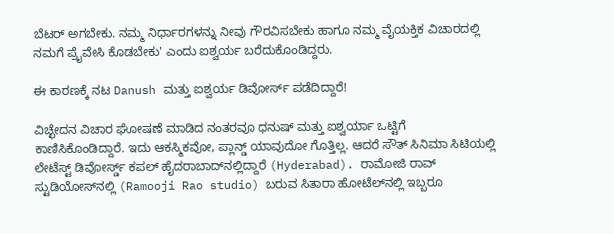ಬೆಟರ್ ಅಗಬೇಕು. ನಮ್ಮ ನಿರ್ಧಾರಗಳನ್ನು ನೀವು ಗೌರವಿಸಬೇಕು ಹಾಗೂ ನಮ್ಮ ವೈಯಕ್ತಿಕ ವಿಚಾರದಲ್ಲಿ ನಮಗೆ ಪ್ರೈವೇಸಿ ಕೊಡಬೇಕು' ಎಂದು ಐಶ್ವರ್ಯ ಬರೆದುಕೊಂಡಿದ್ದರು.

ಈ ಕಾರಣಕ್ಕೆ ನಟ Danush ಮತ್ತು ಐಶ್ವರ್ಯ ಡಿವೋರ್ಸ್‌ ಪಡೆದಿದ್ದಾರೆ!

ವಿಚ್ಛೇದನ ವಿಚಾರ ಘೋಷಣೆ ಮಾಡಿದ ನಂತರವೂ ಧನುಷ್ ಮತ್ತು ಐಶ್ವರ್ಯಾ ಒಟ್ಟಿಗೆ ಕಾಣಿಸಿಕೊಂಡಿದ್ದಾರೆ. ಇದು ಆಕಸ್ಮಿಕವೋ, ಪ್ಲಾನ್ಡ್‌ ಯಾವುದೋ ಗೊತ್ತಿಲ್ಲ. ಆದರೆ ಸೌತ್‌ ಸಿನಿಮಾ ಸಿಟಿಯಲ್ಲಿ ಲೇಟೆಸ್ಟ್ ಡಿವೋರ್ಸ್ಡ್ ಕಪಲ್ ಹೈದರಾಬಾದ್‌ನಲ್ಲಿದ್ದಾರೆ (Hyderabad). ರಾಮೋಜಿ ರಾವ್ ಸ್ಟುಡಿಯೋಸ್‌ನಲ್ಲಿ (Ramooji Rao studio) ಬರುವ ಸಿತಾರಾ ಹೋಟೆಲ್‌ನಲ್ಲಿ ಇಬ್ಬರೂ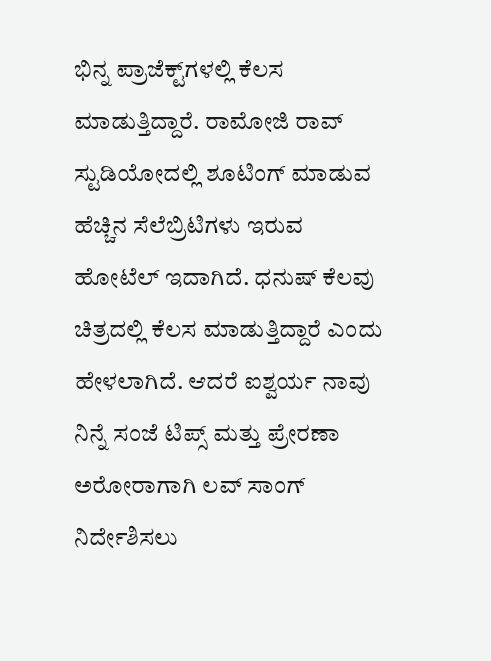ಭಿನ್ನ ಪ್ರಾಜೆಕ್ಟ್‌ಗಳಲ್ಲಿ ಕೆಲಸ ಮಾಡುತ್ತಿದ್ದಾರೆ. ರಾಮೋಜಿ ರಾವ್ ಸ್ಟುಡಿಯೋದಲ್ಲಿ ಶೂಟಿಂಗ್ ಮಾಡುವ ಹೆಚ್ಚಿನ ಸೆಲೆಬ್ರಿಟಿಗಳು ಇರುವ ಹೋಟೆಲ್ ಇದಾಗಿದೆ. ಧನುಷ್ ಕೆಲವು ಚಿತ್ರದಲ್ಲಿ ಕೆಲಸ ಮಾಡುತ್ತಿದ್ದಾರೆ ಎಂದು ಹೇಳಲಾಗಿದೆ. ಆದರೆ ಐಶ್ವರ್ಯ ನಾವು ನಿನ್ನೆ ಸಂಜೆ ಟಿಪ್ಸ್ ಮತ್ತು ಪ್ರೇರಣಾ ಅರೋರಾಗಾಗಿ ಲವ್‌ ಸಾಂಗ್ ನಿರ್ದೇಶಿಸಲು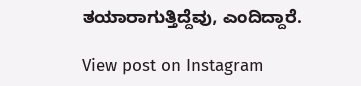ತಯಾರಾಗುತ್ತಿದ್ದೆವು, ಎಂದಿದ್ದಾರೆ.

View post on Instagram